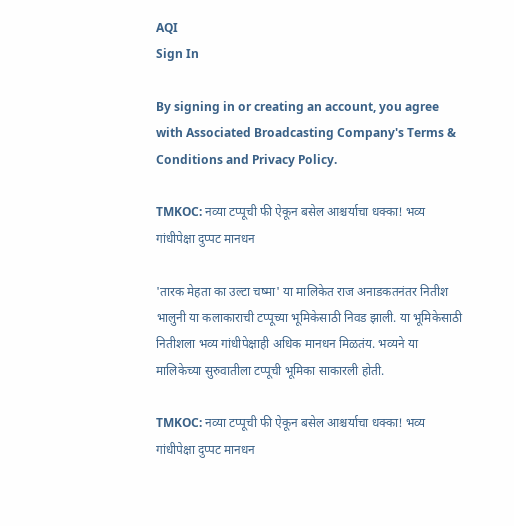AQI
Sign In

By signing in or creating an account, you agree with Associated Broadcasting Company's Terms & Conditions and Privacy Policy.

TMKOC: नव्या टप्पूची फी ऐकून बसेल आश्चर्याचा धक्का! भव्य गांधीपेक्षा दुप्पट मानधन

'तारक मेहता का उल्टा चष्मा' या मालिकेत राज अनाडकतनंतर नितीश भालुनी या कलाकाराची टप्पूच्या भूमिकेसाठी निवड झाली. या भूमिकेसाठी नितीशला भव्य गांधीपेक्षाही अधिक मानधन मिळतंय. भव्यने या मालिकेच्या सुरुवातीला टप्पूची भूमिका साकारली होती.

TMKOC: नव्या टप्पूची फी ऐकून बसेल आश्चर्याचा धक्का! भव्य गांधीपेक्षा दुप्पट मानधन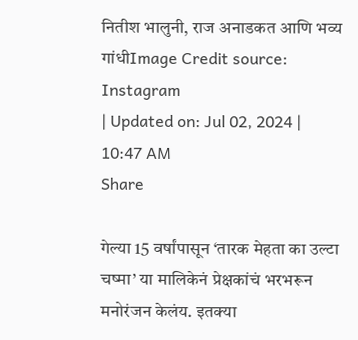नितीश भालुनी, राज अनाडकत आणि भव्य गांधीImage Credit source: Instagram
| Updated on: Jul 02, 2024 | 10:47 AM
Share

गेल्या 15 वर्षांपासून ‘तारक मेहता का उल्टा चष्मा’ या मालिकेनं प्रेक्षकांचं भरभरून मनोरंजन केलंय. इतक्या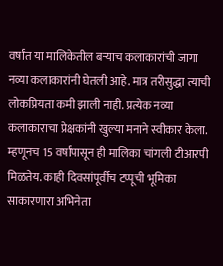वर्षांत या मालिकेतील बऱ्याच कलाकारांची जागा नव्या कलाकारांनी घेतली आहे. मात्र तरीसुद्धा त्याची लोकप्रियता कमी झाली नाही. प्रत्येक नव्या कलाकाराचा प्रेक्षकांनी खुल्या मनाने स्वीकार केला. म्हणूनच 15 वर्षांपासून ही मालिका चांगली टीआरपी मिळतेय. काही दिवसांपूर्वीच टप्पूची भूमिका साकारणारा अभिनेता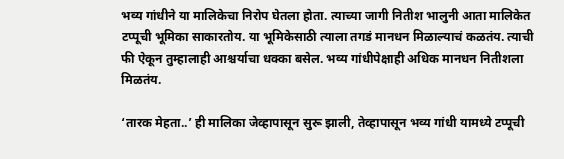भव्य गांधीने या मालिकेचा निरोप घेतला होता. त्याच्या जागी नितीश भालुनी आता मालिकेत टप्पूची भूमिका साकारतोय. या भूमिकेसाठी त्याला तगडं मानधन मिळाल्याचं कळतंय. त्याची फी ऐकून तुम्हालाही आश्चर्याचा धक्का बसेल. भव्य गांधीपेक्षाही अधिक मानधन नितीशला मिळतंय.

‘तारक मेहता..’ ही मालिका जेव्हापासून सुरू झाली, तेव्हापासून भव्य गांधी यामध्ये टप्पूची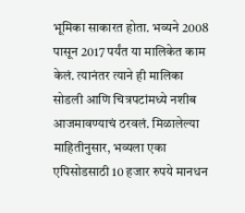भूमिका साकारत होता. भव्यने 2008 पासून 2017 पर्यंत या मालिकेत काम केलं. त्यानंतर त्याने ही मालिका सोडली आणि चित्रपटांमध्ये नशीब आजमावण्याचं ठरवलं. मिळालेल्या माहितीनुसार, भव्यला एका एपिसोडसाठी 10 हजार रुपये मानधन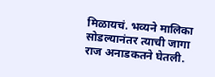मिळायचं. भव्यने मालिका सोडल्यानंतर त्याची जागा राज अनाडकतने घेतली.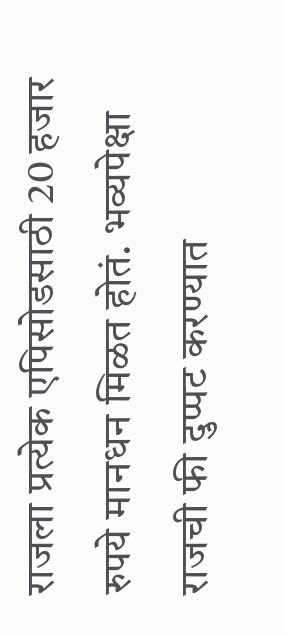राजला प्रत्येक एपिसोडसाठी 20 हजार रुपये मानधन मिळत होतं. भव्यपेक्षा राजची फी दुप्पट करण्यात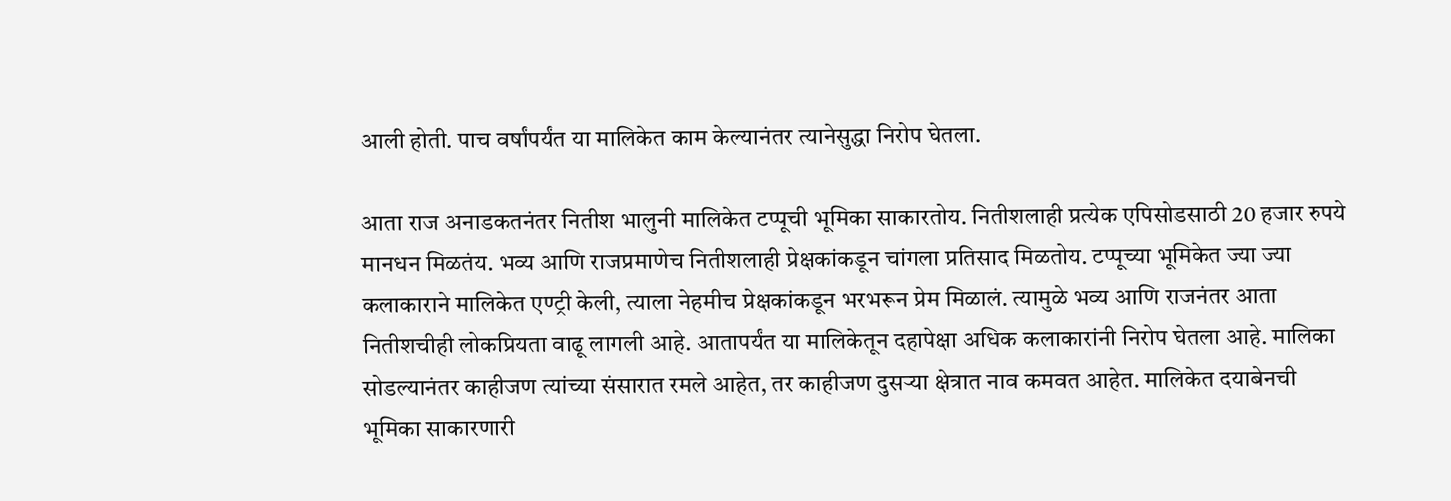आली होती. पाच वर्षांपर्यंत या मालिकेत काम केल्यानंतर त्यानेसुद्धा निरोप घेतला.

आता राज अनाडकतनंतर नितीश भालुनी मालिकेत टप्पूची भूमिका साकारतोय. नितीशलाही प्रत्येक एपिसोडसाठी 20 हजार रुपये मानधन मिळतंय. भव्य आणि राजप्रमाणेच नितीशलाही प्रेक्षकांकडून चांगला प्रतिसाद मिळतोय. टप्पूच्या भूमिकेत ज्या ज्या कलाकाराने मालिकेत एण्ट्री केली, त्याला नेहमीच प्रेक्षकांकडून भरभरून प्रेम मिळालं. त्यामुळे भव्य आणि राजनंतर आता नितीशचीही लोकप्रियता वाढू लागली आहे. आतापर्यंत या मालिकेतून दहापेक्षा अधिक कलाकारांनी निरोप घेतला आहे. मालिका सोडल्यानंतर काहीजण त्यांच्या संसारात रमले आहेत, तर काहीजण दुसऱ्या क्षेत्रात नाव कमवत आहेत. मालिकेत दयाबेनची भूमिका साकारणारी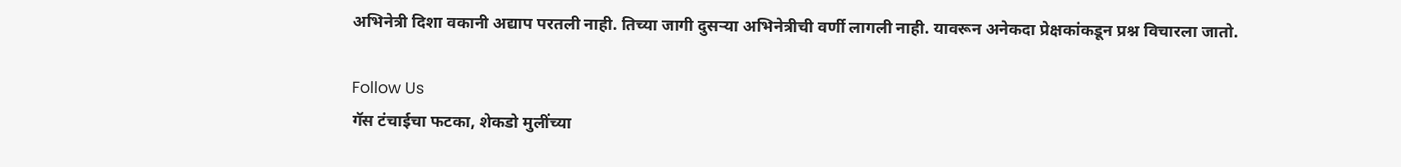अभिनेत्री दिशा वकानी अद्याप परतली नाही. तिच्या जागी दुसऱ्या अभिनेत्रीची वर्णी लागली नाही. यावरून अनेकदा प्रेक्षकांकडून प्रश्न विचारला जातो.

Follow Us
गॅस टंचाईचा फटका, शेकडो मुलींच्या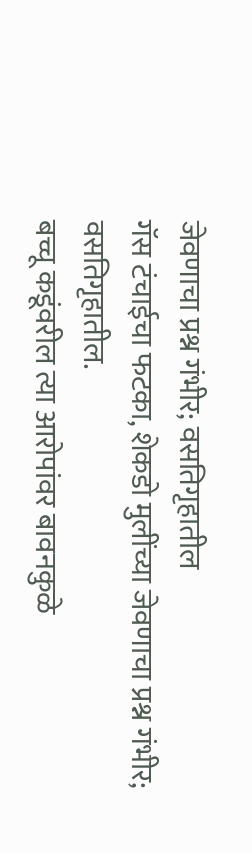जेवणाचा प्रश्न गंभीर; वसतिगृहातील
गॅस टंचाईचा फटका, शेकडो मुलींच्या जेवणाचा प्रश्न गंभीर; वसतिगृहातील.
बच्चू कडूंवरील त्या आरोपांवर बावनकुळे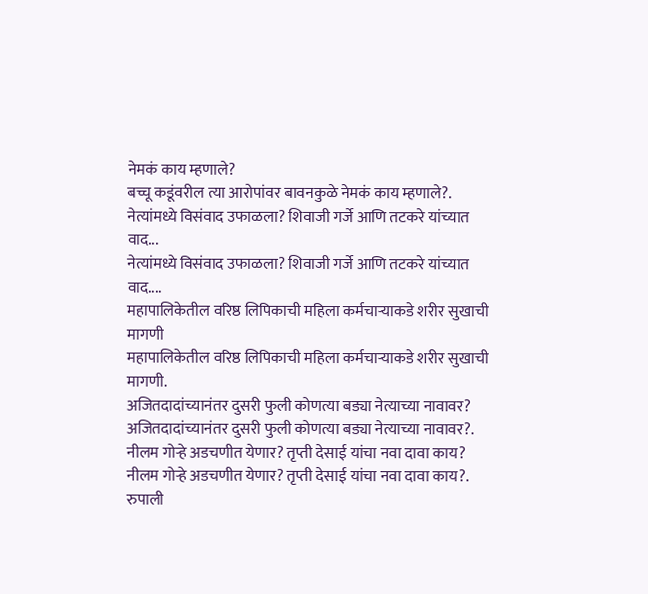नेमकं काय म्हणाले?
बच्चू कडूंवरील त्या आरोपांवर बावनकुळे नेमकं काय म्हणाले?.
नेत्यांमध्ये विसंवाद उफाळला? शिवाजी गर्जे आणि तटकरे यांच्यात वाद...
नेत्यांमध्ये विसंवाद उफाळला? शिवाजी गर्जे आणि तटकरे यांच्यात वाद....
महापालिकेतील वरिष्ठ लिपिकाची महिला कर्मचाऱ्याकडे शरीर सुखाची मागणी
महापालिकेतील वरिष्ठ लिपिकाची महिला कर्मचाऱ्याकडे शरीर सुखाची मागणी.
अजितदादांच्यानंतर दुसरी फुली कोणत्या बड्या नेत्याच्या नावावर?
अजितदादांच्यानंतर दुसरी फुली कोणत्या बड्या नेत्याच्या नावावर?.
नीलम गोऱ्हे अडचणीत येणार? तृप्ती देसाई यांचा नवा दावा काय?
नीलम गोऱ्हे अडचणीत येणार? तृप्ती देसाई यांचा नवा दावा काय?.
रुपाली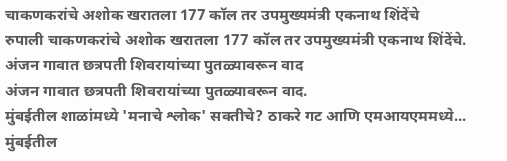चाकणकरांचे अशोक खरातला 177 कॉल तर उपमुख्यमंत्री एकनाथ शिंदेंचे
रुपाली चाकणकरांचे अशोक खरातला 177 कॉल तर उपमुख्यमंत्री एकनाथ शिंदेंचे.
अंजन गावात छत्रपती शिवरायांच्या पुतळ्यावरून वाद
अंजन गावात छत्रपती शिवरायांच्या पुतळ्यावरून वाद.
मुंबईतील शाळांमध्ये 'मनाचे श्लोक' सक्तीचे? ठाकरे गट आणि एमआयएममध्ये...
मुंबईतील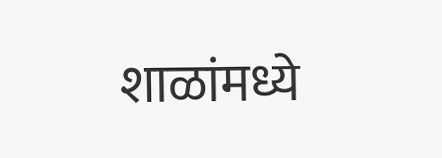शाळांमध्ये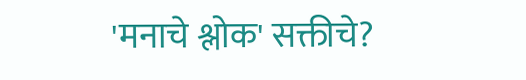'मनाचे श्लोक' सक्तीचे?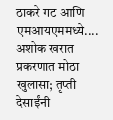ठाकरे गट आणि एमआयएममध्ये....
अशोक खरात प्रकरणात मोठा खुलासा; तृप्ती देसाईंनी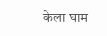केला घाम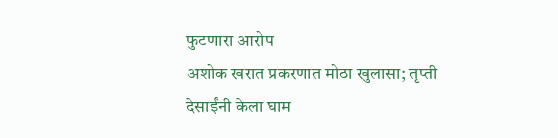फुटणारा आरोप
अशोक खरात प्रकरणात मोठा खुलासा; तृप्ती देसाईंनी केला घाम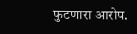फुटणारा आरोप.